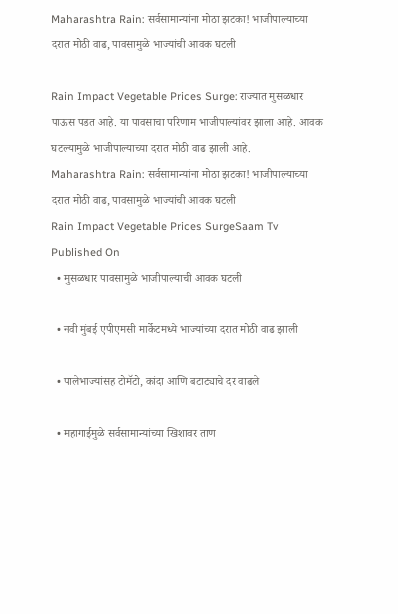Maharashtra Rain: सर्वसामान्यांना मोठा झटका! भाजीपाल्याच्या दरात मोठी वाढ, पावसामुळे भाज्यांची आवक घटली

Rain Impact Vegetable Prices Surge: राज्यात मुसळधार पाऊस पडत आहे. या पावसाचा परिणाम भाजीपाल्यांवर झाला आहे. आवक घटल्यामुळे भाजीपाल्याच्या दरात मोठी वाढ झाली आहे.
Maharashtra Rain: सर्वसामान्यांना मोठा झटका! भाजीपाल्याच्या दरात मोठी वाढ, पावसामुळे भाज्यांची आवक घटली
Rain Impact Vegetable Prices SurgeSaam Tv
Published On
  • मुसळधार पावसामुळे भाजीपाल्याची आवक घटली

  • नवी मुंबई एपीएमसी मार्केटमध्ये भाज्यांच्या दरात मोठी वाढ झाली

  • पालेभाज्यांसह टोमॅटो, कांदा आणि बटाट्याचे दर वाढले

  • महागाईमुळे सर्वसामान्यांच्या खिशावर ताण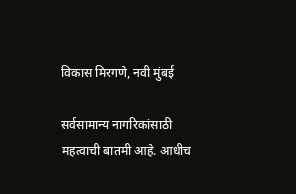विकास मिरगणे, नवी मुंबई

सर्वसामान्य नागरिकांसाठी महत्वाची बातमी आहे. आधीच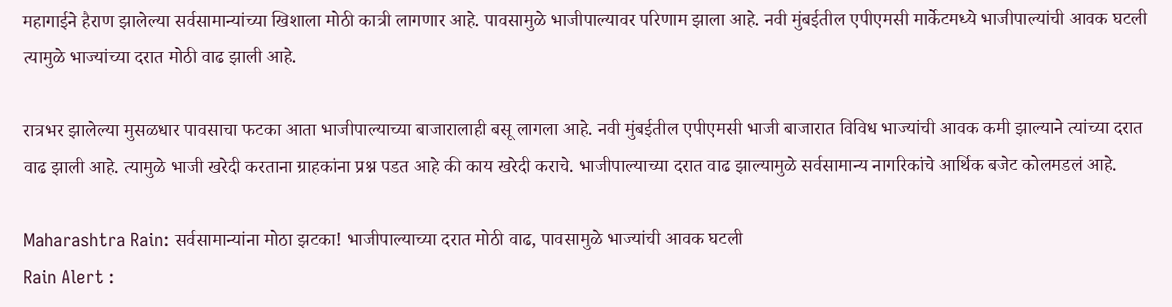महागाईने हैराण झालेल्या सर्वसामान्यांच्या खिशाला मोठी कात्री लागणार आहे. पावसामुळे भाजीपाल्यावर परिणाम झाला आहे. नवी मुंबईतील एपीएमसी मार्केटमध्ये भाजीपाल्यांची आवक घटली त्यामुळे भाज्यांच्या दरात मोठी वाढ झाली आहे.

रात्रभर झालेल्या मुसळधार पावसाचा फटका आता भाजीपाल्याच्या बाजारालाही बसू लागला आहे. नवी मुंबईतील एपीएमसी भाजी बाजारात विविध भाज्यांची आवक कमी झाल्याने त्यांच्या दरात वाढ झाली आहे. त्यामुळे भाजी खरेदी करताना ग्राहकांना प्रश्न पडत आहे की काय खरेदी कराचे. भाजीपाल्याच्या दरात वाढ झाल्यामुळे सर्वसामान्य नागरिकांचे आर्थिक बजेट कोलमडलं आहे.

Maharashtra Rain: सर्वसामान्यांना मोठा झटका! भाजीपाल्याच्या दरात मोठी वाढ, पावसामुळे भाज्यांची आवक घटली
Rain Alert :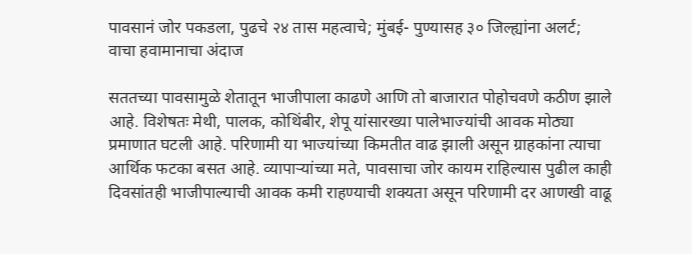पावसानं जोर पकडला, पुढचे २४ तास महत्वाचे; मुंबई- पुण्यासह ३० जिल्ह्यांना अलर्ट; वाचा हवामानाचा अंदाज

सततच्या पावसामुळे शेतातून भाजीपाला काढणे आणि तो बाजारात पोहोचवणे कठीण झाले आहे. विशेषतः मेथी, पालक, कोथिंबीर, शेपू यांसारख्या पालेभाज्यांची आवक मोठ्या प्रमाणात घटली आहे. परिणामी या भाज्यांच्या किमतीत वाढ झाली असून ग्राहकांना त्याचा आर्थिक फटका बसत आहे. व्यापाऱ्यांच्या मते, पावसाचा जोर कायम राहिल्यास पुढील काही दिवसांतही भाजीपाल्याची आवक कमी राहण्याची शक्यता असून परिणामी दर आणखी वाढू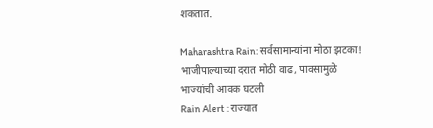शकतात.

Maharashtra Rain: सर्वसामान्यांना मोठा झटका! भाजीपाल्याच्या दरात मोठी वाढ, पावसामुळे भाज्यांची आवक घटली
Rain Alert : राज्यात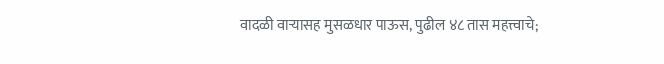वादळी वाऱ्यासह मुसळधार पाऊस, पुढील ४८ तास महत्त्वाचे;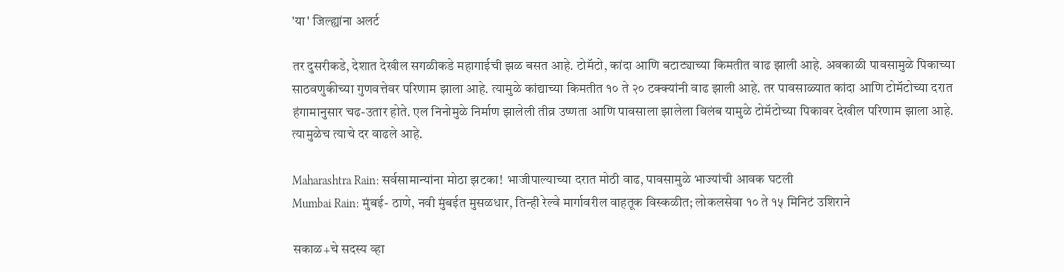'या' जिल्ह्यांना अलर्ट

तर दुसरीकडे, देशात देखील सगळीकडे महागाईची झळ बसत आहे. टोमॅटो, कांदा आणि बटाट्याच्या किमतीत वाढ झाली आहे. अवकाळी पावसामुळे पिकाच्या साठवणुकीच्या गुणवत्तेवर परिणाम झाला आहे. त्यामुळे कांद्याच्या किमतीत १० ते २० टक्क्यांनी वाढ झाली आहे. तर पावसाळ्यात कांदा आणि टोमॅटोच्या दरात हंगामानुसार चढ-उतार होते. एल निनोमुळे निर्माण झालेली तीव्र उष्णता आणि पावसाला झालेला विलंब यामुळे टोमॅटोच्या पिकावर देखील परिणाम झाला आहे. त्यामुळेच त्याचे दर वाढले आहे.

Maharashtra Rain: सर्वसामान्यांना मोठा झटका! भाजीपाल्याच्या दरात मोठी वाढ, पावसामुळे भाज्यांची आवक घटली
Mumbai Rain: मुंबई- ठाणे, नवी मुंबईत मुसळधार, तिन्ही रेल्वे मार्गावरील वाहतूक विस्कळीत; लोकलसेवा १० ते १५ मिनिटं उशिराने

सकाळ+चे सदस्य व्हा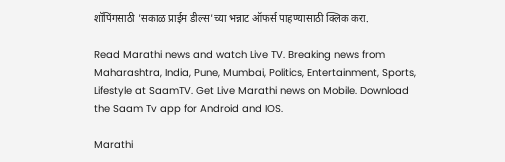शॉपिंगसाठी 'सकाळ प्राईम डील्स'च्या भन्नाट ऑफर्स पाहण्यासाठी क्लिक करा.

Read Marathi news and watch Live TV. Breaking news from Maharashtra, India, Pune, Mumbai, Politics, Entertainment, Sports, Lifestyle at SaamTV. Get Live Marathi news on Mobile. Download the Saam Tv app for Android and IOS.

Marathi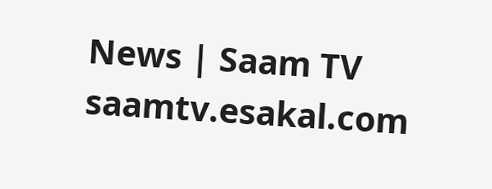News | Saam TV
saamtv.esakal.com